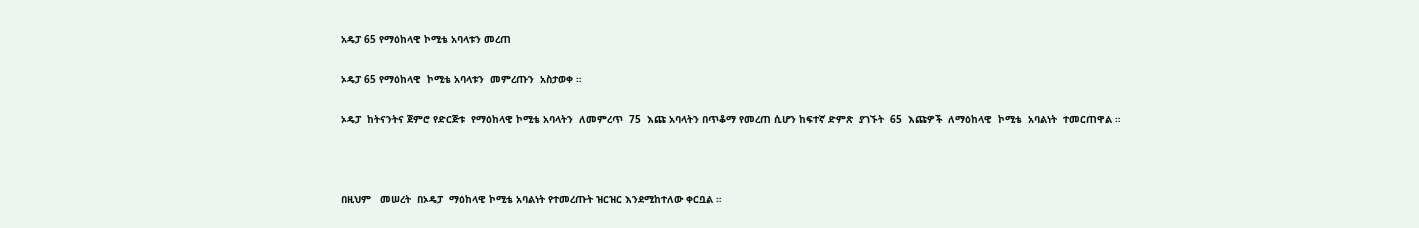አዴፓ 65 የማዕከላዊ ኮሚቴ አባላቱን መረጠ

ኦዴፓ 65 የማዕከላዊ  ኮሚቴ አባላቱን  መምረጡን  አስታወቀ ።

ኦዴፓ  ከትናንትና ጀምሮ የድርጅቱ  የማዕከላዊ ኮሚቴ አባላትን  ለመምረጥ  75  እጩ አባላትን በጥቆማ የመረጠ ሲሆን ከፍተኛ ድምጽ  ያገኙት  65  እጩዎች  ለማዕከላዊ  ኮሚቴ  አባልነት  ተመርጠዋል ።



በዚህም   መሠረት  በኦዴፓ  ማዕከላዊ ኮሚቴ አባልነት የተመረጡት ዝርዝር እንደሚከተለው ቀርቧል ።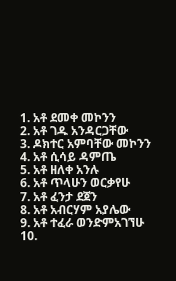1. አቶ ደመቀ መኮንን
2. አቶ ገዱ አንዳርጋቸው
3. ዶክተር አምባቸው መኮንን
4. አቶ ሲሳይ ዳምጤ
5. አቶ ዘለቀ አንሉ
6. አቶ ጥላሁን ወርቃየሁ
7. አቶ ፈንታ ደጀን
8. አቶ አብርሃም አያሌው
9. አቶ ተፈራ ወንድምአገኘሁ
10.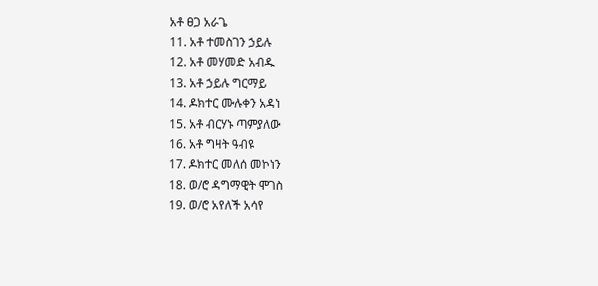አቶ ፀጋ አራጌ
11. አቶ ተመስገን ኃይሉ
12. አቶ መሃመድ አብዱ
13. አቶ ኃይሉ ግርማይ
14. ዶክተር ሙሉቀን አዳነ
15. አቶ ብርሃኑ ጣምያለው
16. አቶ ግዛት ዓብዩ
17. ዶክተር መለሰ መኮነን
18. ወ/ሮ ዳግማዊት ሞገስ
19. ወ/ሮ አየለች አሳየ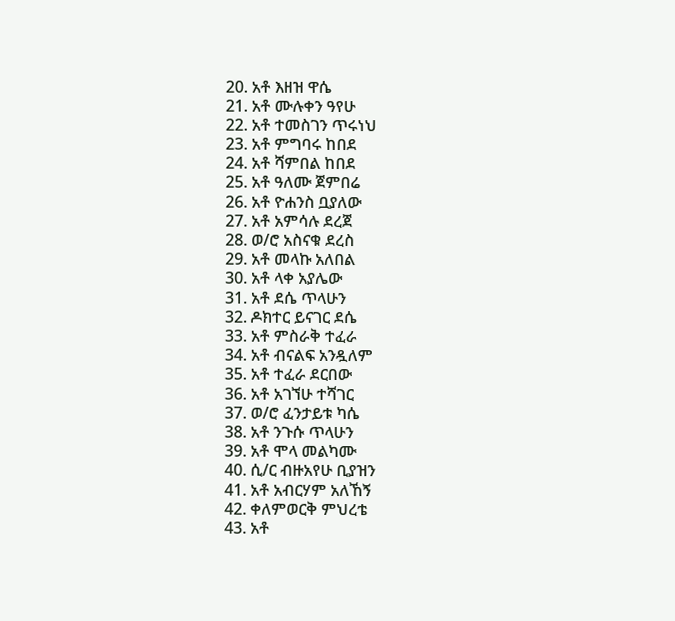20. አቶ እዘዝ ዋሴ
21. አቶ ሙሉቀን ዓየሁ
22. አቶ ተመስገን ጥሩነህ
23. አቶ ምግባሩ ከበደ
24. አቶ ሻምበል ከበደ
25. አቶ ዓለሙ ጀምበሬ
26. አቶ ዮሐንስ ቧያለው
27. አቶ አምሳሉ ደረጀ
28. ወ/ሮ አስናቁ ደረስ
29. አቶ መላኩ አለበል
30. አቶ ላቀ አያሌው
31. አቶ ደሴ ጥላሁን
32. ዶክተር ይናገር ደሴ
33. አቶ ምስራቅ ተፈራ
34. አቶ ብናልፍ አንዷለም
35. አቶ ተፈራ ደርበው
36. አቶ አገኘሁ ተሻገር
37. ወ/ሮ ፈንታይቱ ካሴ
38. አቶ ንጉሱ ጥላሁን
39. አቶ ሞላ መልካሙ
40. ሲ/ር ብዙአየሁ ቢያዝን
41. አቶ አብርሃም አለኸኝ
42. ቀለምወርቅ ምህረቴ
43. አቶ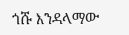ጎሹ እንዳላማው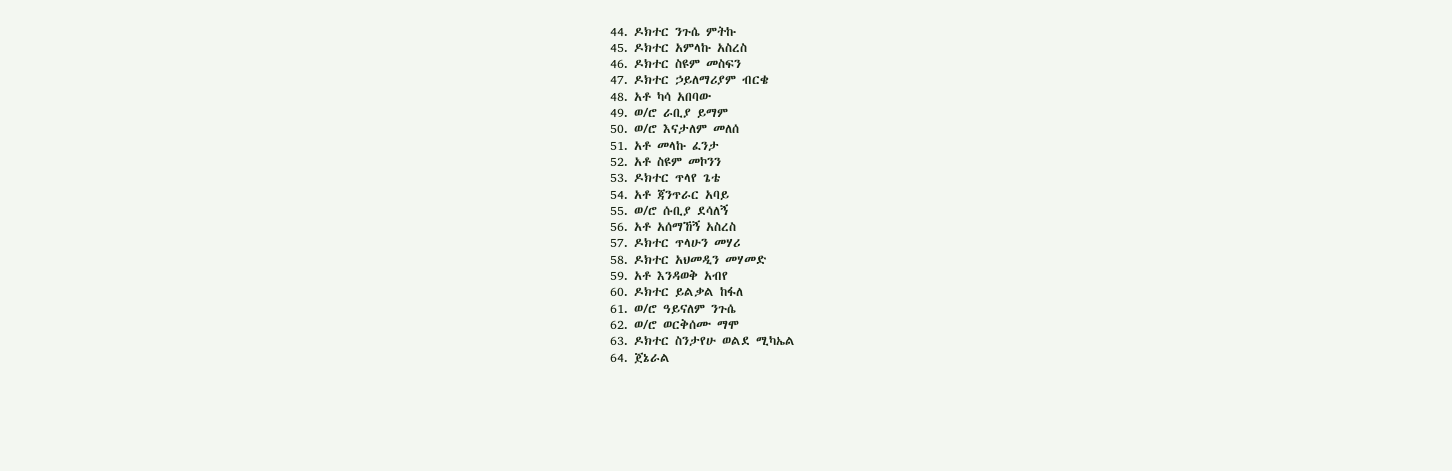44. ዶክተር ንጉሴ ምትኩ
45. ዶክተር አምላኩ አስረስ
46. ዶክተር ስዩም መስፍን
47. ዶክተር ኃይለማሪያም ብርቄ
48. አቶ ካሳ አበባው
49. ወ/ሮ ራቢያ ይማም
50. ወ/ሮ እናታለም መለሰ
51. አቶ መላኩ ፈንታ
52. አቶ ስዩም መኮንን
53. ዶክተር ጥላየ ጌቴ
54. አቶ ጃንጥራር አባይ
55. ወ/ሮ ሱቢያ ደሳለኝ
56. አቶ አሰማኸኝ አስረስ
57. ዶክተር ጥላሁን መሃሪ
58. ዶክተር አህመዲን መሃመድ
59. አቶ እንዳወቅ አብየ
60. ዶክተር ይልቃል ከፋለ
61. ወ/ሮ ዓይናለም ንጉሴ
62. ወ/ሮ ወርቅሰሙ ማሞ
63. ዶክተር ስንታየሁ ወልደ ሚካኤል
64. ጀኔራል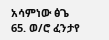አሳምነው ፅጌ
65. ወ/ሮ ፈንታየ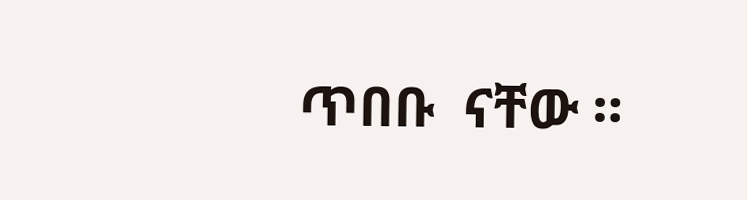ጥበቡ  ናቸው ።